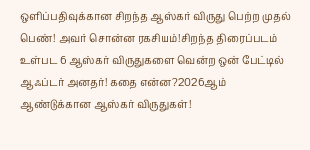ஒளிப்பதிவுக்கான சிறந்த ஆஸ்கர் விருது பெற்ற முதல் பெண்! அவர் சொன்ன ரகசியம்!சிறந்த திரைப்படம் உள்பட 6 ஆஸ்கர் விருதுகளை வென்ற ஒன் பேட்டில் ஆஃப்டர் அனதர்! கதை என்ன?2026ஆம் ஆண்டுக்கான ஆஸ்கர் விருதுகள்!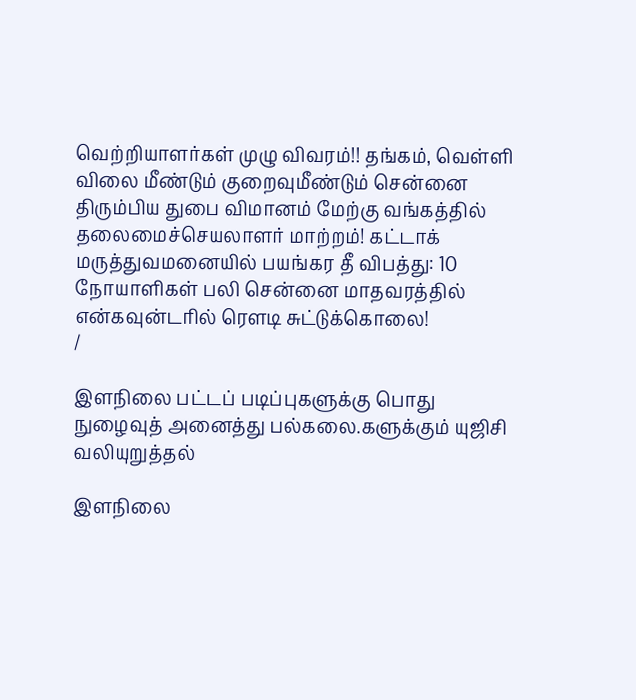வெற்றியாளர்கள் முழு விவரம்!! தங்கம், வெள்ளி விலை மீண்டும் குறைவுமீண்டும் சென்னை திரும்பிய துபை விமானம் மேற்கு வங்கத்தில் தலைமைச்செயலாளர் மாற்றம்! கட்டாக் மருத்துவமனையில் பயங்கர தீ விபத்து: 10 நோயாளிகள் பலி சென்னை மாதவரத்தில் என்கவுன்டரில் ரௌடி சுட்டுக்கொலை!
/

இளநிலை பட்டப் படிப்புகளுக்கு பொது நுழைவுத் அனைத்து பல்கலை.களுக்கும் யுஜிசி வலியுறுத்தல்

இளநிலை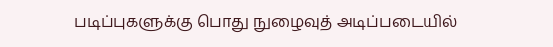படிப்புகளுக்கு பொது நுழைவுத் அடிப்படையில்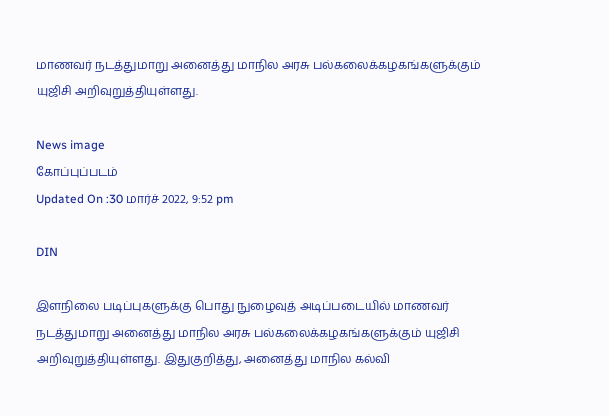மாணவர் நடத்துமாறு அனைத்து மாநில அரசு பல்கலைக்கழகங்களுக்கும் யுஜிசி அறிவுறுத்தியுள்ளது.

News image
கோப்புப்படம்
Updated On :30 மார்ச் 2022, 9:52 pm

DIN

இளநிலை படிப்புகளுக்கு பொது நுழைவுத் அடிப்படையில் மாணவர் நடத்துமாறு அனைத்து மாநில அரசு பல்கலைக்கழகங்களுக்கும் யுஜிசி அறிவுறுத்தியுள்ளது. இதுகுறித்து, அனைத்து மாநில கல்வி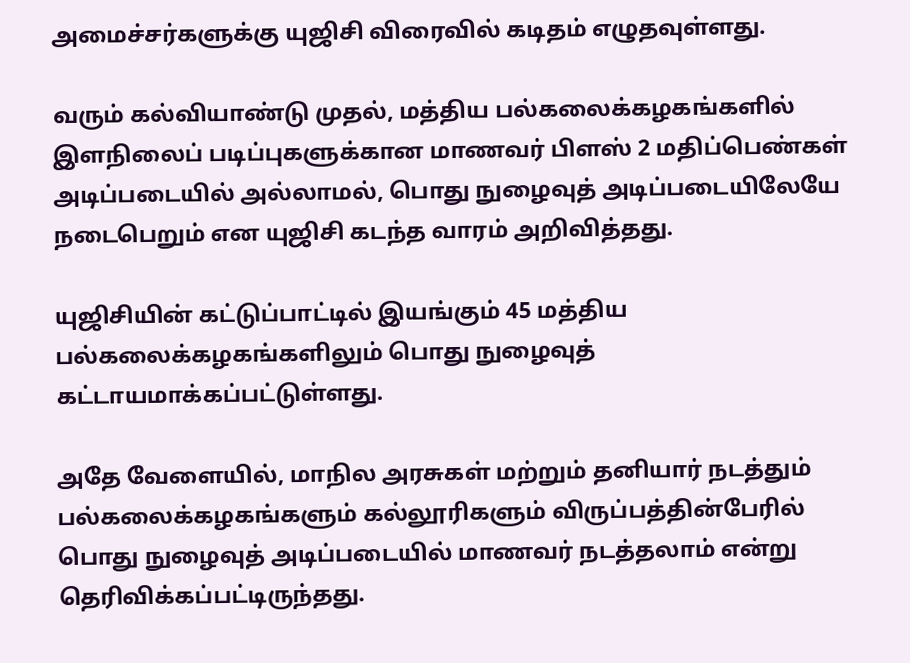அமைச்சர்களுக்கு யுஜிசி விரைவில் கடிதம் எழுதவுள்ளது.

வரும் கல்வியாண்டு முதல், மத்திய பல்கலைக்கழகங்களில் இளநிலைப் படிப்புகளுக்கான மாணவர் பிளஸ் 2 மதிப்பெண்கள் அடிப்படையில் அல்லாமல், பொது நுழைவுத் அடிப்படையிலேயே நடைபெறும் என யுஜிசி கடந்த வாரம் அறிவித்தது.

யுஜிசியின் கட்டுப்பாட்டில் இயங்கும் 45 மத்திய பல்கலைக்கழகங்களிலும் பொது நுழைவுத் கட்டாயமாக்கப்பட்டுள்ளது.

அதே வேளையில், மாநில அரசுகள் மற்றும் தனியார் நடத்தும் பல்கலைக்கழகங்களும் கல்லூரிகளும் விருப்பத்தின்பேரில் பொது நுழைவுத் அடிப்படையில் மாணவர் நடத்தலாம் என்று தெரிவிக்கப்பட்டிருந்தது.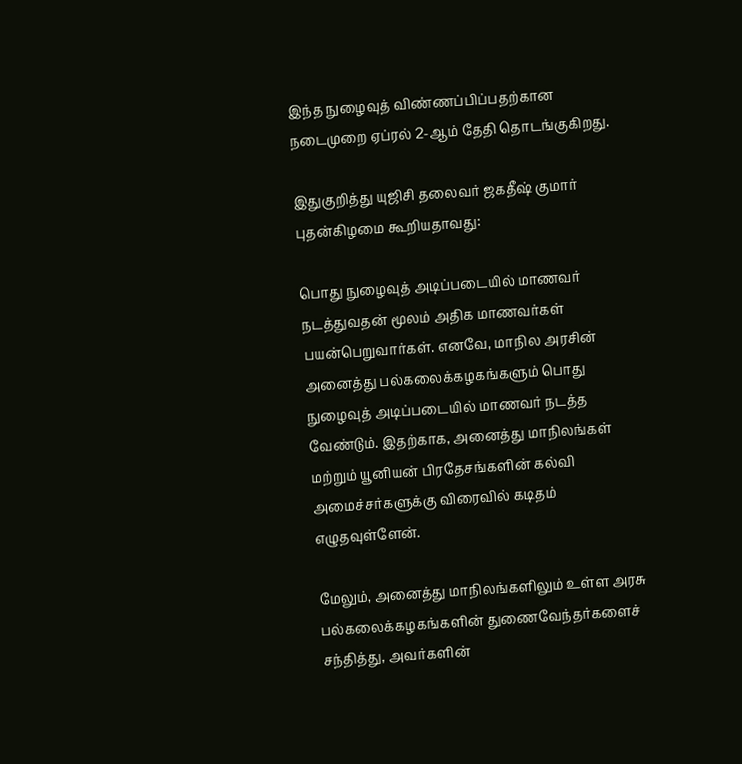இந்த நுழைவுத் விண்ணப்பிப்பதற்கான நடைமுறை ஏப்ரல் 2-ஆம் தேதி தொடங்குகிறது.

இதுகுறித்து யுஜிசி தலைவர் ஜகதீஷ் குமார் புதன்கிழமை கூறியதாவது:

பொது நுழைவுத் அடிப்படையில் மாணவர் நடத்துவதன் மூலம் அதிக மாணவர்கள் பயன்பெறுவார்கள். எனவே, மாநில அரசின் அனைத்து பல்கலைக்கழகங்களும் பொது நுழைவுத் அடிப்படையில் மாணவர் நடத்த வேண்டும். இதற்காக, அனைத்து மாநிலங்கள் மற்றும் யூனியன் பிரதேசங்களின் கல்வி அமைச்சர்களுக்கு விரைவில் கடிதம் எழுதவுள்ளேன்.

மேலும், அனைத்து மாநிலங்களிலும் உள்ள அரசு பல்கலைக்கழகங்களின் துணைவேந்தர்களைச் சந்தித்து, அவர்களின்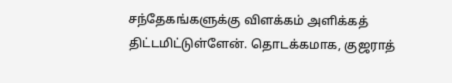சந்தேகங்களுக்கு விளக்கம் அளிக்கத் திட்டமிட்டுள்ளேன். தொடக்கமாக, குஜராத்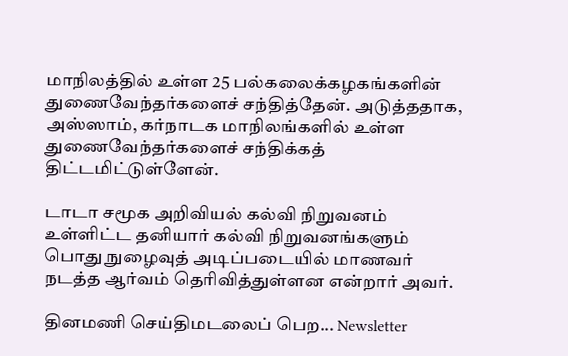மாநிலத்தில் உள்ள 25 பல்கலைக்கழகங்களின் துணைவேந்தர்களைச் சந்தித்தேன். அடுத்ததாக, அஸ்ஸாம், கர்நாடக மாநிலங்களில் உள்ள துணைவேந்தர்களைச் சந்திக்கத் திட்டமிட்டுள்ளேன்.

டாடா சமூக அறிவியல் கல்வி நிறுவனம் உள்ளிட்ட தனியார் கல்வி நிறுவனங்களும் பொது நுழைவுத் அடிப்படையில் மாணவர் நடத்த ஆர்வம் தெரிவித்துள்ளன என்றார் அவர்.

தினமணி செய்திமடலைப் பெற... Newsletter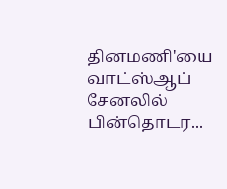தினமணி'யை வாட்ஸ்ஆப் சேனலில் பின்தொடர...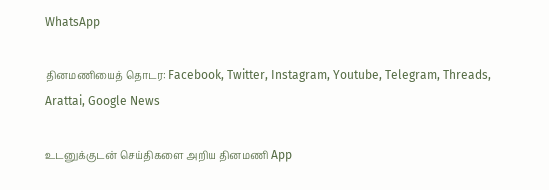WhatsApp

தினமணியைத் தொடர: Facebook, Twitter, Instagram, Youtube, Telegram, Threads, Arattai, Google News

உடனுக்குடன் செய்திகளை அறிய தினமணி App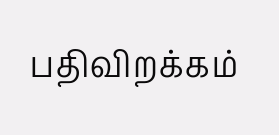பதிவிறக்கம்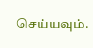செய்யவும்.